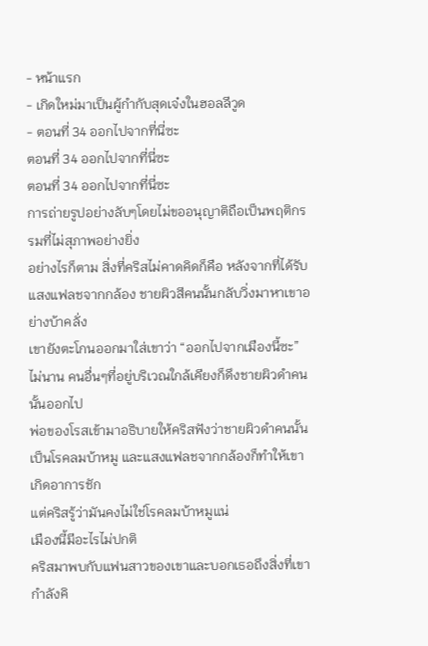- หน้าแรก
- เกิดใหม่มาเป็นผู้กำกับสุดเจ๋งในฮอลลีวูด
- ตอนที่ 34 ออกไปจากที่นี่ซะ
ตอนที่ 34 ออกไปจากที่นี่ซะ
ตอนที่ 34 ออกไปจากที่นี่ซะ
การถ่ายรูปอย่างลับๆโดยไม่ขออนุญาติถือเป็นพฤติกรรมที่ไม่สุภาพอย่างยิ่ง
อย่างไรก็ตาม สิ่งที่คริสไม่คาดคิดก็คือ หลังจากที่ได้รับแสงแฟลชจากกล้อง ชายผิวสีคนนั้นกลับวิ่งมาหาเขาอย่างบ้าคลั่ง
เขายังตะโกนออกมาใส่เขาว่า “ออกไปจากเมืองนี้ซะ”
ไม่นาน คนอื่นๆที่อยู่บริเวณใกล้เคียงก็ดึงชายผิวดำคนนั้นออกไป
พ่อของโรสเข้ามาอธิบายให้คริสฟังว่าชายผิวดำคนนั้นเป็นโรคลมบ้าหมู และแสงแฟลชจากกล้องก็ทำให้เขาเกิดอาการชัก
แต่คริสรู้ว่ามันคงไม่ใช่โรคลมบ้าหมูแน่
เมืองนี้มีอะไรไม่ปกติ
คริสมาพบกับแฟนสาวของเขาและบอกเธอถึงสิ่งที่เขากำลังคิ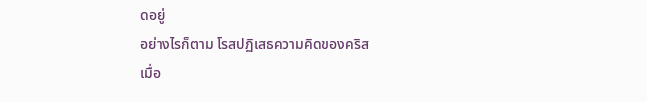ดอยู่
อย่างไรก็ตาม โรสปฏิเสธความคิดของคริส
เมื่อ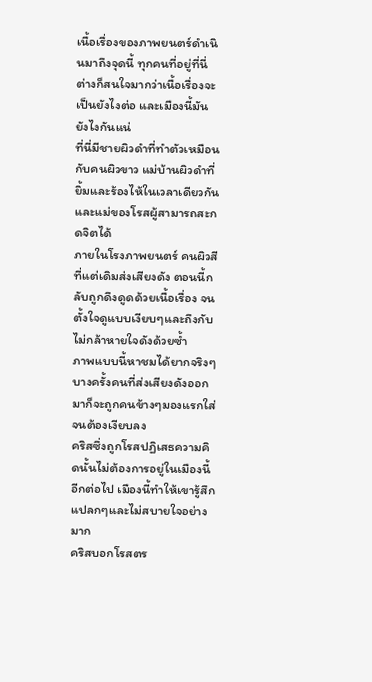เนื้อเรื่องของภาพยนตร์ดำเนินมาถึงจุดนี้ ทุกคนที่อยู่ที่นี่ต่างก็สนใจมากว่าเนื้อเรื่องจะเป็นยังไงต่อ และเมืองนี้มันยังไงกันแน่
ที่นี่มีชายผิวดำที่ทำตัวเหมือนกับคนผิวขาว แม่บ้านผิวดำที่ยิ้มและร้องไห้ในเวลาเดียวกัน และแม่ของโรสผู้สามารถสะกดจิตได้
ภายในโรงภาพยนตร์ คนผิวสีที่แต่เดิมส่งเสียงดัง ตอนนี้กลับถูกดึงดูดด้วยเนื้อเรื่อง จนตั้งใจดูแบบเงียบๆและถึงกับไม่กล้าหายใจดังด้วยซ้ำ
ภาพแบบนี้หาชมได้ยากจริงๆ
บางครั้งคนที่ส่งเสียงดังออกมาก็จะถูกคนข้างๆมองแรกใส่จนต้องเงียบลง
คริสซึ่งถูกโรสปฏิเสธความคิดนั้นไม่ต้องการอยู่ในเมืองนี้อีกต่อไป เมืองนี้ทำให้เขารู้สึกแปลกๆและไม่สบายใจอย่างมาก
คริสบอกโรสตร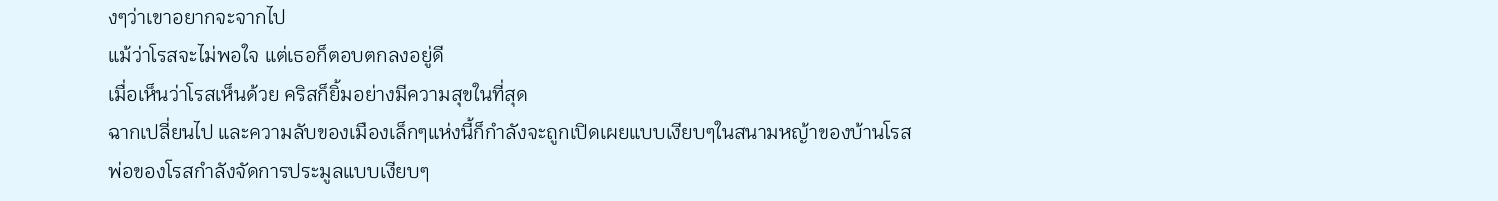งๆว่าเขาอยากจะจากไป
แม้ว่าโรสจะไม่พอใจ แต่เธอก็ตอบตกลงอยู่ดี
เมื่อเห็นว่าโรสเห็นด้วย คริสก็ยิ้มอย่างมีความสุขในที่สุด
ฉากเปลี่ยนไป และความลับของเมืองเล็กๆแห่งนี้ก็กำลังจะถูกเปิดเผยแบบเงียบๆในสนามหญ้าของบ้านโรส
พ่อของโรสกำลังจัดการประมูลแบบเงียบๆ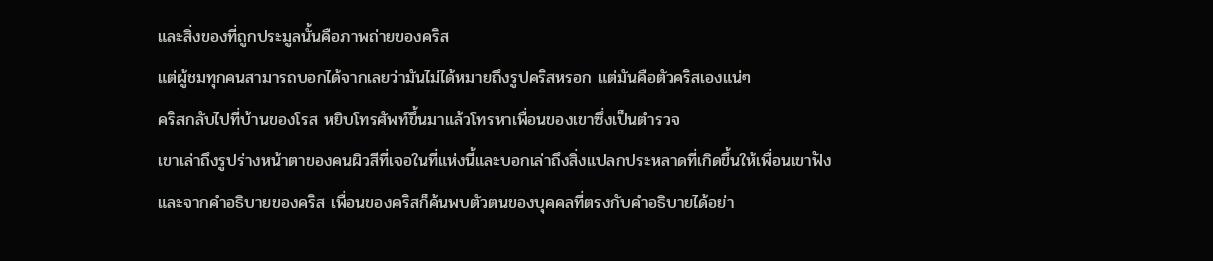และสิ่งของที่ถูกประมูลนั้นคือภาพถ่ายของคริส
แต่ผู้ชมทุกคนสามารถบอกได้จากเลยว่ามันไม่ได้หมายถึงรูปคริสหรอก แต่มันคือตัวคริสเองแน่ๆ
คริสกลับไปที่บ้านของโรส หยิบโทรศัพท์ขึ้นมาแล้วโทรหาเพื่อนของเขาซึ่งเป็นตำรวจ
เขาเล่าถึงรูปร่างหน้าตาของคนผิวสีที่เจอในที่แห่งนี้และบอกเล่าถึงสิ่งแปลกประหลาดที่เกิดขึ้นให้เพื่อนเขาฟัง
และจากคำอธิบายของคริส เพื่อนของคริสก็ค้นพบตัวตนของบุคคลที่ตรงกับคำอธิบายได้อย่า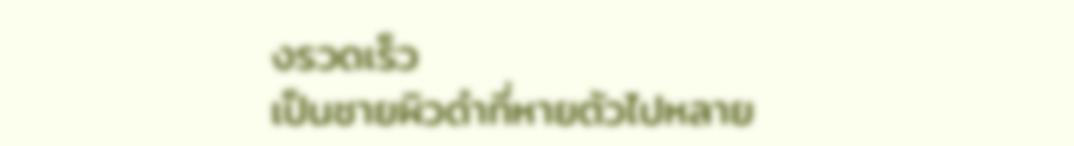งรวดเร็ว
เป็นชายผิวดำที่หายตัวไปหลาย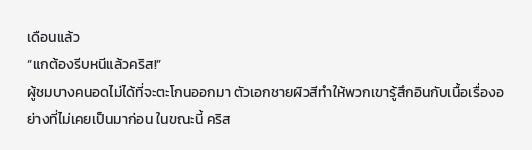เดือนแล้ว
“แกต้องรีบหนีแล้วคริส!”
ผู้ชมบางคนอดไม่ได้ที่จะตะโกนออกมา ตัวเอกชายผิวสีทำให้พวกเขารู้สึกอินกับเนื้อเรื่องอย่างที่ไม่เคยเป็นมาก่อน ในขณะนี้ คริส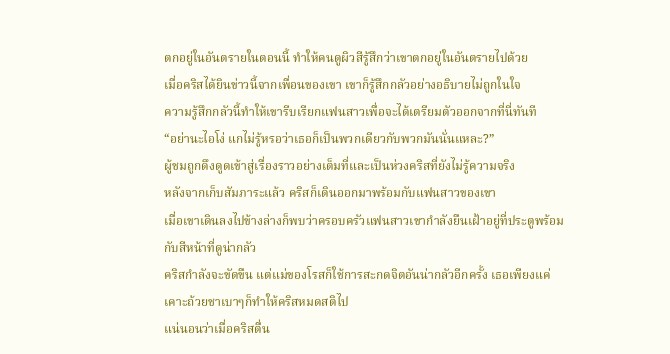ตกอยู่ในอันตรายในตอนนี้ ทำให้คนดูผิวสีรู้สึกว่าเขาตกอยู่ในอันตรายไปด้วย
เมื่อคริสได้ยินข่าวนี้จากเพื่อนของเขา เขาก็รู้สึกกลัวอย่างอธิบายไม่ถูกในใจ
ความรู้สึกกลัวนี้ทำให้เขารีบเรียกแฟนสาวเพื่อจะได้เตรียมตัวออกจากที่นี่ทันที
“อย่านะไอโง่ แกไม่รู้หรอว่าเธอก็เป็นพวกเดียวกับพวกมันนั่นแหละ?”
ผู้ชมถูกดึงดูดเข้าสู่เรื่องราวอย่างเต็มที่และเป็นห่วงคริสที่ยังไม่รู้ความจริง
หลังจากเก็บสัมภาระแล้ว คริสก็เดินออกมาพร้อมกับแฟนสาวของเขา
เมื่อเขาเดินลงไปข้างล่างก็พบว่าครอบครัวแฟนสาวเขากำลังยืนเฝ้าอยู่ที่ประตูพร้อมกับสีหน้าที่ดูน่ากลัว
คริสกำลังจะขัดขืน แต่แม่ของโรสก็ใช้การสะกดจิตอันน่ากลัวอีกครั้ง เธอเพียงแค่เคาะถ้วยชาเบาๆก็ทำให้คริสหมดสติไป
แน่นอนว่าเมื่อคริสตื่น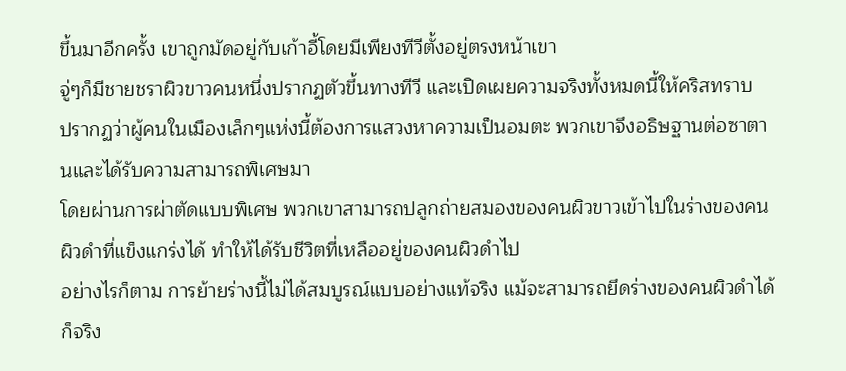ขึ้นมาอีกครั้ง เขาถูกมัดอยู่กับเก้าอี้โดยมีเพียงทีวีตั้งอยู่ตรงหน้าเขา
จู่ๆก็มีชายชราผิวขาวคนหนึ่งปรากฏตัวขึ้นทางทีวี และเปิดเผยความจริงทั้งหมดนี้ให้คริสทราบ
ปรากฏว่าผู้คนในเมืองเล็กๆแห่งนี้ต้องการแสวงหาความเป็นอมตะ พวกเขาจึงอธิษฐานต่อซาตานและได้รับความสามารถพิเศษมา
โดยผ่านการผ่าตัดแบบพิเศษ พวกเขาสามารถปลูกถ่ายสมองของคนผิวขาวเข้าไปในร่างของคนผิวดำที่แข็งแกร่งได้ ทำให้ได้รับชีวิตที่เหลืออยู่ของคนผิวดำไป
อย่างไรก็ตาม การย้ายร่างนี้ไม่ได้สมบูรณ์แบบอย่างแท้จริง แม้จะสามารถยึดร่างของคนผิวดำได้ก็จริง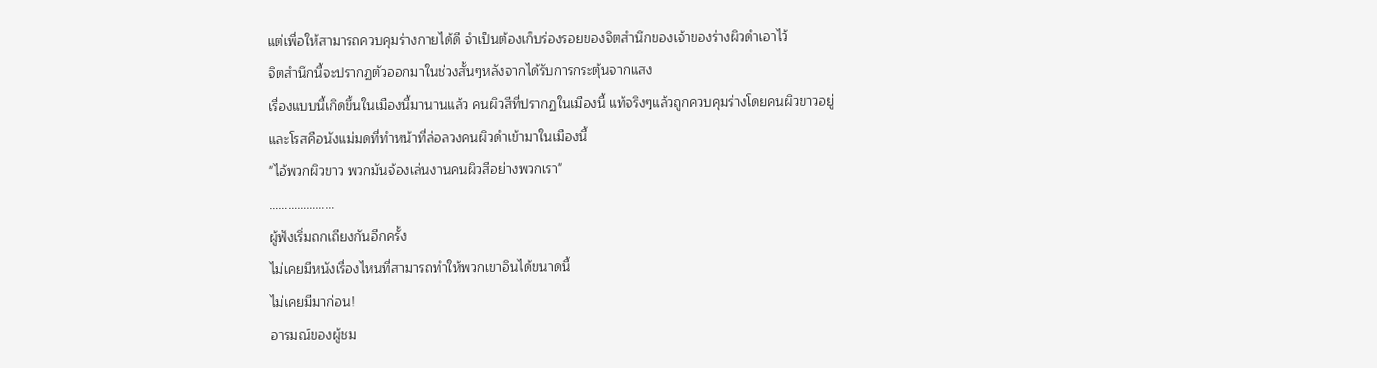แต่เพื่อให้สามารถควบคุมร่างกายได้ดี จำเป็นต้องเก็บร่องรอยของจิตสำนึกของเจ้าของร่างผิวดำเอาไว้
จิตสำนึกนี้จะปรากฏตัวออกมาในช่วงสั้นๆหลังจากได้รับการกระตุ้นจากแสง
เรื่องแบบนี้เกิดขึ้นในเมืองนี้มานานแล้ว คนผิวสีที่ปรากฏในเมืองนี้ แท้จริงๆแล้วถูกควบคุมร่างโดยคนผิวขาวอยู่
และโรสคือนังแม่มดที่ทำหน้าที่ล่อลวงคนผิวดำเข้ามาในเมืองนี้
"ไอ้พวกผิวขาว พวกมันจ้องเล่นงานคนผิวสีอย่างพวกเรา"
…………………
ผู้ฟังเริ่มถกเถียงกันอีกครั้ง
ไม่เคยมีหนังเรื่องไหนที่สามารถทำให้พวกเขาอินได้ขนาดนี้
ไม่เคยมีมาก่อน!
อารมณ์ของผู้ชม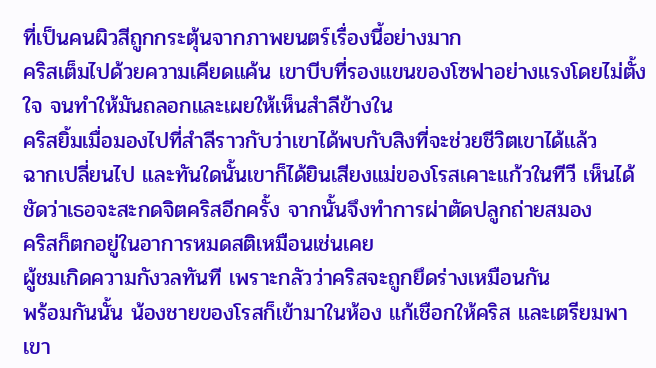ที่เป็นคนผิวสีถูกกระตุ้นจากภาพยนตร์เรื่องนี้อย่างมาก
คริสเต็มไปด้วยความเคียดแค้น เขาบีบที่รองแขนของโซฟาอย่างแรงโดยไม่ตั้งใจ จนทำให้มันถลอกและเผยให้เห็นสำลีข้างใน
คริสยิ้มเมื่อมองไปที่สำลีราวกับว่าเขาได้พบกับสิงที่จะช่วยชีวิตเขาได้แล้ว
ฉากเปลี่ยนไป และทันใดนั้นเขาก็ได้ยินเสียงแม่ของโรสเคาะแก้วในทีวี เห็นได้ชัดว่าเธอจะสะกดจิตคริสอีกครั้ง จากนั้นจึงทำการผ่าตัดปลูกถ่ายสมอง
คริสก็ตกอยู่ในอาการหมดสติเหมือนเช่นเคย
ผู้ชมเกิดความกังวลทันที เพราะกลัวว่าคริสจะถูกยึดร่างเหมือนกัน
พร้อมกันนั้น น้องชายของโรสก็เข้ามาในห้อง แก้เชือกให้คริส และเตรียมพาเขา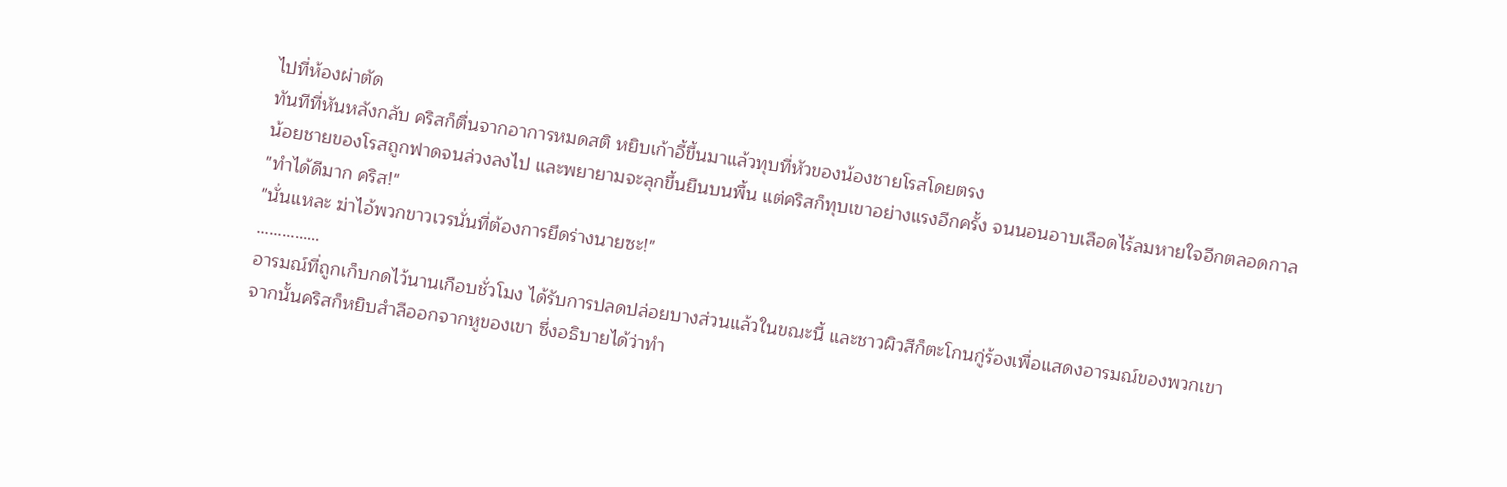ไปที่ห้องผ่าตัด
ทันทีที่หันหลังกลับ คริสก็ตื่นจากอาการหมดสติ หยิบเก้าอี้ขึ้นมาแล้วทุบที่หัวของน้องชายโรสโดยตรง
น้อยชายของโรสถูกฟาดจนล่วงลงไป และพยายามจะลุกขึ้นยืนบนพื้น แต่คริสก็ทุบเขาอย่างแรงอีกครั้ง จนนอนอาบเลือดไร้ลมหายใจอีกตลอดกาล
"ทำได้ดีมาก คริส!"
"นั่นแหละ ฆ่าไอ้พวกขาวเวรนั่นที่ต้องการยึดร่างนายซะ!"
……………
อารมณ์ที่ถูกเก็บกดไว้นานเกือบชั่วโมง ได้รับการปลดปล่อยบางส่วนแล้วในขณะนี้ และชาวผิวสีก็ตะโกนกู่ร้องเพื่อแสดงอารมณ์ของพวกเขา
จากนั้นคริสก็หยิบสำลีออกจากหูของเขา ซึ่งอธิบายได้ว่าทำ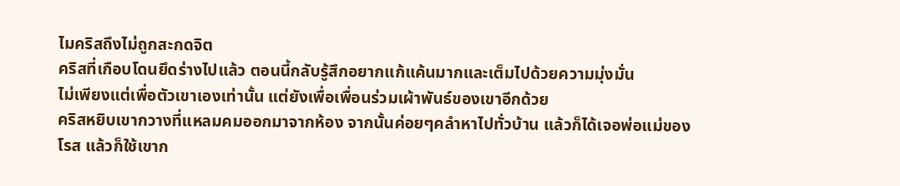ไมคริสถึงไม่ถูกสะกดจิต
คริสที่เกือบโดนยึดร่างไปแล้ว ตอนนี้กลับรู้สึกอยากแก้แค้นมากและเต็มไปด้วยความมุ่งมั่น
ไม่เพียงแต่เพื่อตัวเขาเองเท่านั้น แต่ยังเพื่อเพื่อนร่วมเผ้าพันธ์ของเขาอีกด้วย
คริสหยิบเขากวางที่แหลมคมออกมาจากห้อง จากนั้นค่อยๆคลำหาไปทั่วบ้าน แล้วก็ได้เจอพ่อแม่ของโรส แล้วก็ใช้เขาก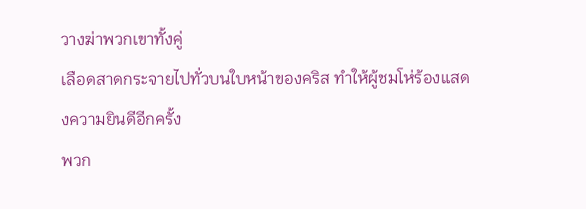วางฆ่าพวกเขาทั้งคู่
เลือดสาดกระจายไปทั่วบนใบหน้าของคริส ทำให้ผู้ชมโห่ร้องแสดงความยินดีอีกครั้ง
พวก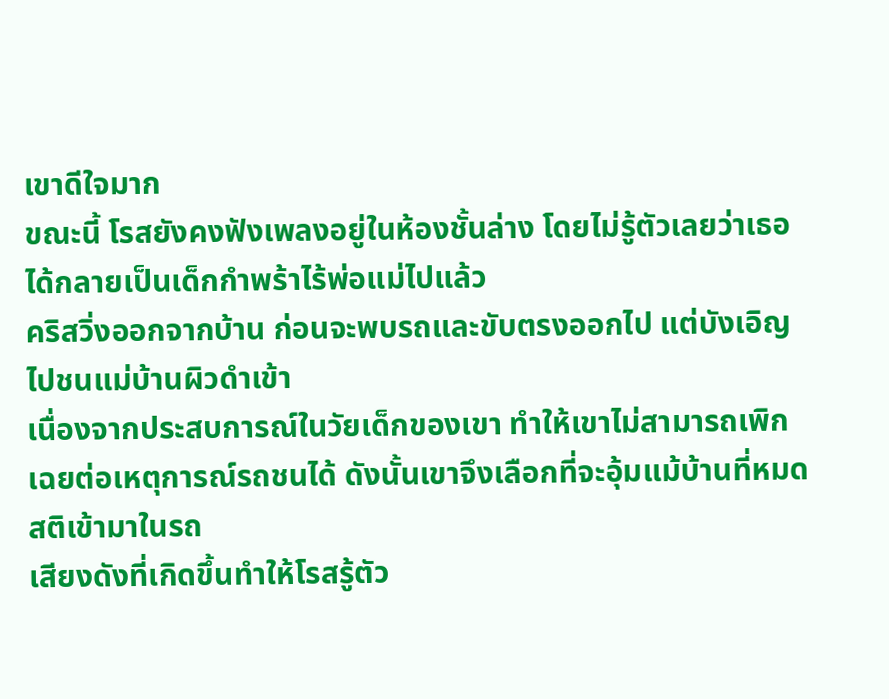เขาดีใจมาก
ขณะนี้ โรสยังคงฟังเพลงอยู่ในห้องชั้นล่าง โดยไม่รู้ตัวเลยว่าเธอได้กลายเป็นเด็กกำพร้าไร้พ่อแม่ไปแล้ว
คริสวิ่งออกจากบ้าน ก่อนจะพบรถและขับตรงออกไป แต่บังเอิญไปชนแม่บ้านผิวดำเข้า
เนื่องจากประสบการณ์ในวัยเด็กของเขา ทำให้เขาไม่สามารถเพิกเฉยต่อเหตุการณ์รถชนได้ ดังนั้นเขาจึงเลือกที่จะอุ้มแม้บ้านที่หมดสติเข้ามาในรถ
เสียงดังที่เกิดขึ้นทำให้โรสรู้ตัว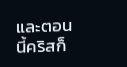และตอนนี้คริสก็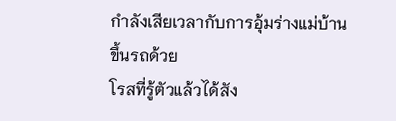กำลังเสียเวลากับการอุ้มร่างแม่บ้านขึ้นรถด้วย
โรสที่รู้ตัวแล้วได้สัง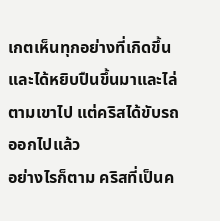เกตเห็นทุกอย่างที่เกิดขึ้นและได้หยิบปืนขึ้นมาและไล่ตามเขาไป แต่คริสได้ขับรถออกไปแล้ว
อย่างไรก็ตาม คริสที่เป็นค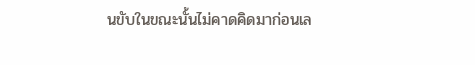นขับในขณะนั้นไม่คาดคิดมาก่อนเล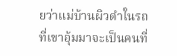ยว่าแม่บ้านผิวดำในรถที่เขาอุ้มมาจะเป็นคนที่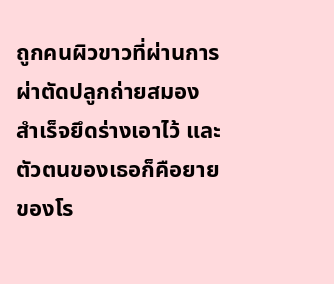ถูกคนผิวขาวที่ผ่านการผ่าตัดปลูกถ่ายสมองสำเร็จยึดร่างเอาไว้ และตัวตนของเธอก็คือยายของโร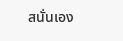สนั่นเอง